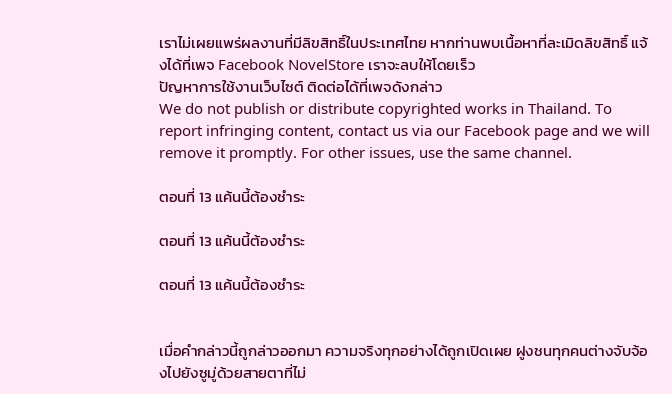เราไม่เผยแพร่ผลงานที่มีลิขสิทธิ์ในประเทศไทย หากท่านพบเนื้อหาที่ละเมิดลิขสิทธิ์ แจ้งได้ที่เพจ Facebook NovelStore เราจะลบให้โดยเร็ว
ปัญหาการใช้งานเว็บไซต์ ติดต่อได้ที่เพจดังกล่าว
We do not publish or distribute copyrighted works in Thailand. To report infringing content, contact us via our Facebook page and we will remove it promptly. For other issues, use the same channel.

ตอนที่ 13 แค้นนี้ต้องชำระ

ตอนที่ 13 แค้นนี้ต้องชำระ

ตอนที่ 13 แค้นนี้ต้องชำระ


เมื่อคำกล่าวนี้ถูกล่าวออกมา ความจริงทุกอย่างได้ถูกเปิดเผย ฝูงชนทุกคนต่างจับจ้องไปยังซูมู่ด้วยสายตาที่ไม่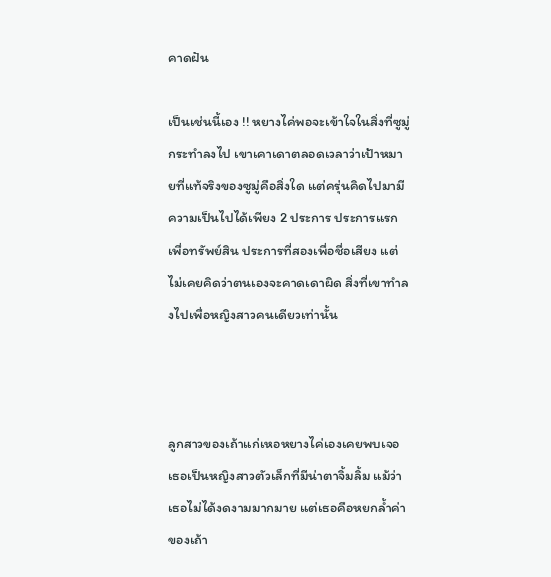คาดฝัน

เป็นเช่นนี้เอง !! หยางไค่พอจะเข้าใจในสิ่งที่ซูมู่กระทำลงไป เขาเคาเดาตลอดเวลาว่าเป้าหมายที่แท้จริงของซูมู่คือสิ่งใด แต่ครุ่นคิดไปมามีความเป็นไปได้เพียง 2 ประการ ประการแรกเพื่อทรัพย์สิน ประการที่สองเพื่อชื่อเสียง แต่ไม่เคยคิดว่าตนเองจะคาดเดาผิด สิ่งที่เขาทำลงไปเพื่อหญิงสาวคนเดียวเท่านั้น



ลูกสาวของเถ้าแก่เหอหยางไค่เองเคยพบเจอ เธอเป็นหญิงสาวตัวเล็กที่มีน่าตาจิ้มลิ้ม แม้ว่าเธอไม่ได้งดงามมากมาย แต่เธอคือหยกล้ำค่าของเถ้า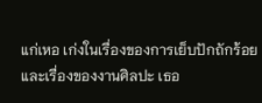แก่เหอ เก่งในเรื่องของการเย็บปักถักร้อย และเรื่องของงานศิลปะ เธอ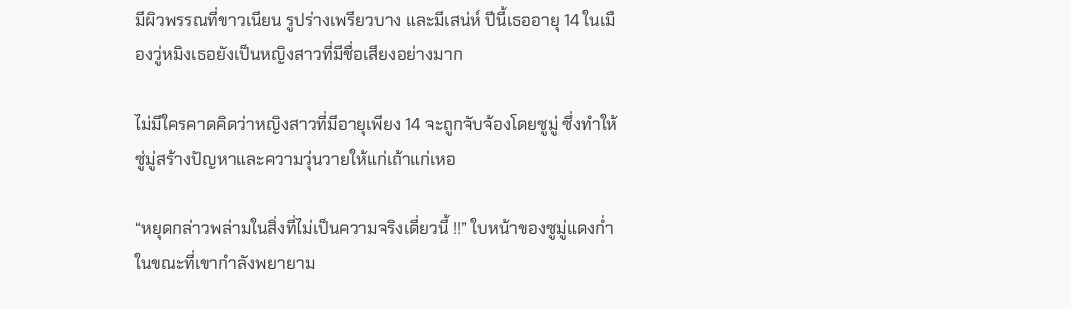มีผิวพรรณที่ขาวเนียน รูปร่างเพรียวบาง และมีเสน่ห์ ปีนี้เธออายุ 14 ในเมืองวู่หมิงเธอยังเป็นหญิงสาวที่มีชื่อเสียงอย่างมาก

ไม่มีใครคาดคิดว่าหญิงสาวที่มีอายุเพียง 14 จะถูกจับจ้องโดยซูมู่ ซึ่งทำให้ซู่มู่สร้างปัญหาและความวุ่นวายให้แก่เถ้าแก่เหอ

“หยุดกล่าวพล่ามในสิ่งที่ไม่เป็นความจริงเดี่ยวนี้ !!” ใบหน้าของซูมู่แดงก่ำในขณะที่เขากำลังพยายาม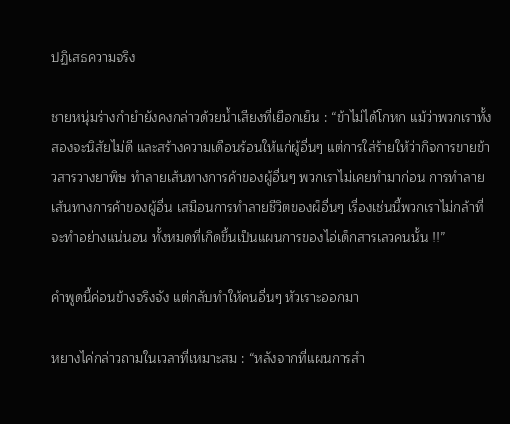ปฏิเสธความจริง

ชายหนุ่มร่างกำยำยังคงกล่าวด้วยน้ำเสียงที่เยือกเย็น : “ข้าไม่ได้โกหก แม้ว่าพวกเราทั้งสองจะนิสัยไม่ดี และสร้างความเดือนร้อนให้แก่ผู้อื่นๆ แต่การใส่ร้ายให้ว่ากิจการขายข้าวสารวางยาพิษ ทำลายเส้นทางการค้าของผู้อื่นๆ พวกเราไม่เคยทำมาก่อน การทำลายเส้นทางการค้าของผู้อื่น เสมือนการทำลายชีวิตของผ็อื่นๆ เรื่องเช่นนี้พวกเราไม่กล้าที่จะทำอย่างแน่นอน ทั้งหมดที่เกิดขึ้นเป็นแผนการของไอ่เด็กสารเลวคนนั้น !!”

คำพูดนี้ค่อนข้างจริงจัง แต่กลับทำให้คนอื่นๆ หัวเราะออกมา

หยางไค่กล่าวถามในเวลาที่เหมาะสม : “หลังจากที่แผนการสำ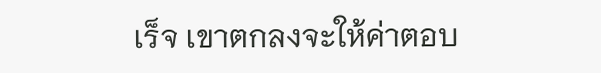เร็จ เขาตกลงจะให้ค่าตอบ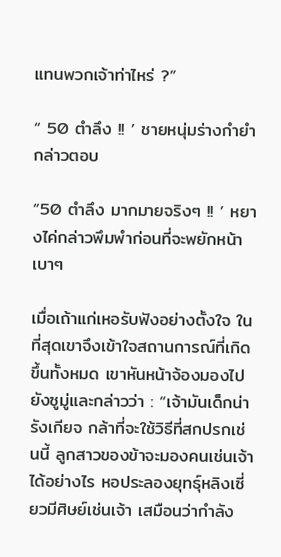แทนพวกเจ้าท่าไหร่ ?”

“ 50 ตำลึง !! ’ ชายหนุ่มร่างกำยำกล่าวตอบ

“50 ตำลึง มากมายจริงๆ !! ’ หยางไค่กล่าวพึมพำก่อนที่จะพยักหน้าเบาๆ

เมื่อเถ้าแก่เหอรับฟังอย่างตั้งใจ ในที่สุดเขาจึงเข้าใจสถานการณ์ที่เกิดขึ้นทั้งหมด เขาหันหน้าจ้องมองไปยังซูมู่และกล่าวว่า : “เจ้ามันเด็กน่ารังเกียจ กล้าที่จะใช้วิธีที่สกปรกเช่นนี้ ลูกสาวของข้าจะมองคนเช่นเจ้าได้อย่างไร หอประลองยุทธุ์หลิงเซี่ยวมีศิษย์เช่นเจ้า เสมือนว่ากำลัง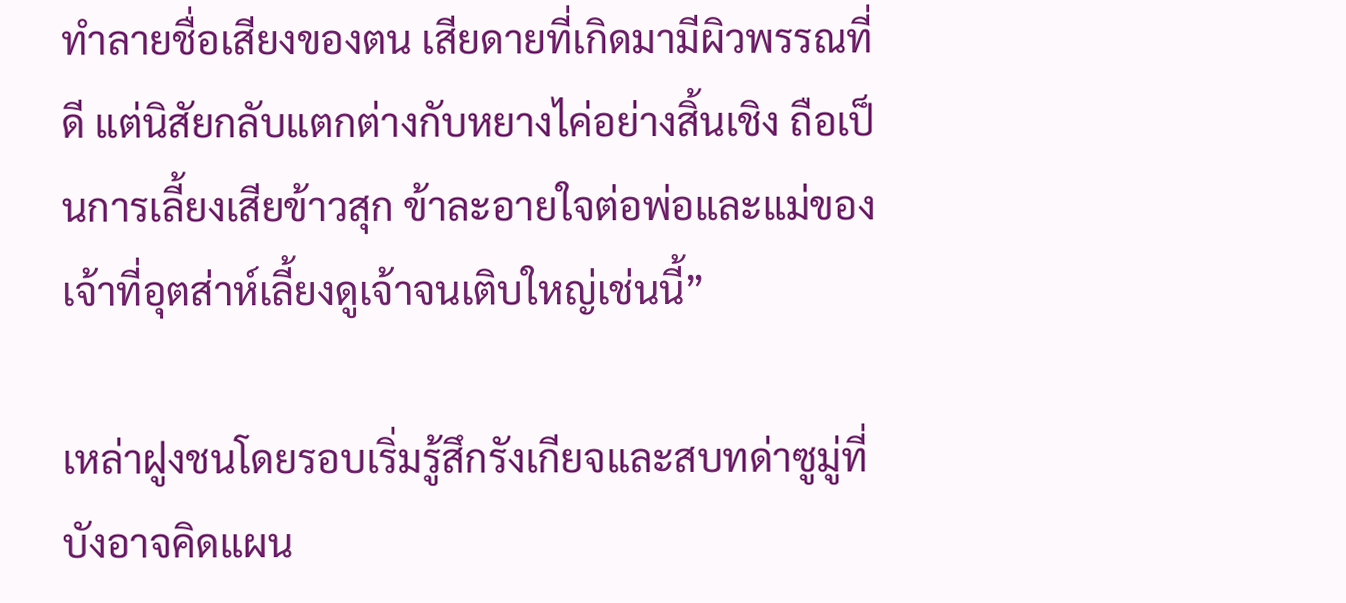ทำลายชื่อเสียงของตน เสียดายที่เกิดมามีผิวพรรณที่ดี แต่นิสัยกลับแตกต่างกับหยางไค่อย่างสิ้นเชิง ถือเป็นการเลี้ยงเสียข้าวสุก ข้าละอายใจต่อพ่อและแม่ของเจ้าที่อุตส่าห์เลี้ยงดูเจ้าจนเติบใหญ่เช่นนี้”

เหล่าฝูงชนโดยรอบเริ่มรู้สึกรังเกียจและสบทด่าซูมู่ที่บังอาจคิดแผน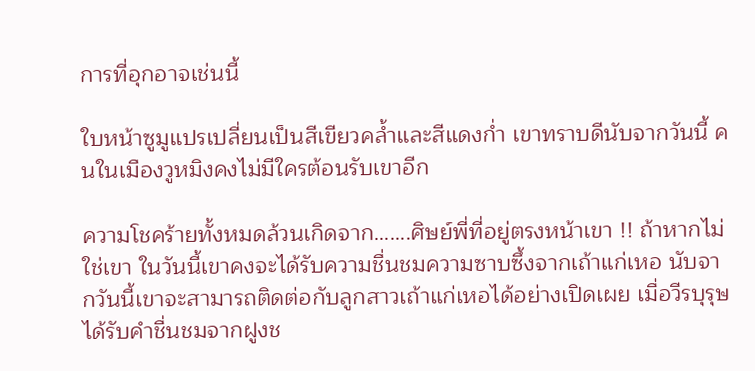การที่อุกอาจเช่นนี้

ใบหน้าซูมูแปรเปลี่ยนเป็นสีเขียวคล้ำและสีแดงก่ำ เขาทราบดีนับจากวันนี้ คนในเมืองวูหมิงคงไม่มีใครต้อนรับเขาอีก

ความโชคร้ายทั้งหมดล้วนเกิดจาก…….ศิษย์พี่ที่อยู่ตรงหน้าเขา !! ถ้าหากไม่ใช่เขา ในวันนี้เขาคงจะได้รับความชื่นชมความซาบซึ้งจากเถ้าแก่เหอ นับจากวันนี้เขาจะสามารถติดต่อกับลูกสาวเถ้าแก่เหอได้อย่างเปิดเผย เมื่อวีรบุรุษได้รับคำชื่นชมจากฝูงช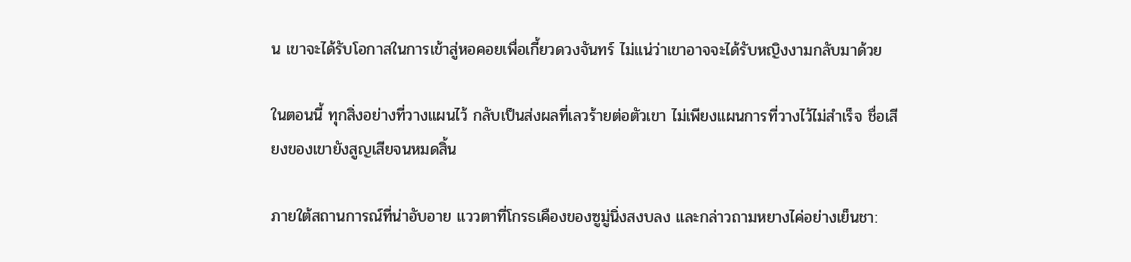น เขาจะได้รับโอกาสในการเข้าสู่หอคอยเพื่อเกี้ยวดวงจันทร์ ไม่แน่ว่าเขาอาจจะได้รับหญิงงามกลับมาด้วย

ในตอนนี้ ทุกสิ่งอย่างที่วางแผนไว้ กลับเป็นส่งผลที่เลวร้ายต่อตัวเขา ไม่เพียงแผนการที่วางไว้ไม่สำเร็จ ชื่อเสียงของเขายังสูญเสียจนหมดสิ้น

ภายใต้สถานการณ์ที่น่าอับอาย แววตาที่โกรธเคืองของซูมู่นิ่งสงบลง และกล่าวถามหยางไค่อย่างเย็นชา: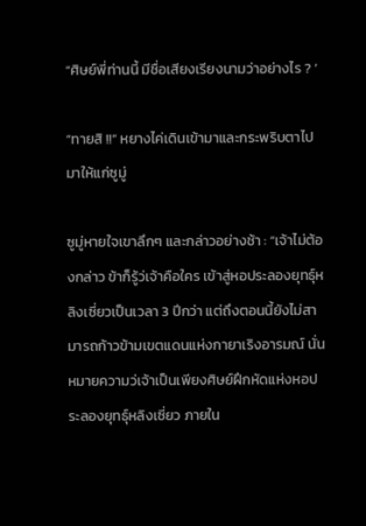“ศิษย์พี่ท่านนี้ มีชื่อเสียงเรียงนามว่าอย่างไร ? ’

“ทายสิ !!” หยางไค่เดินเข้ามาและกระพริบตาไปมาให้แก่ซูมู่

ซูมู่หายใจเขาลึกๆ และกล่าวอย่างช้า : “เจ้าไม่ต้องกล่าว ข้าก็รู้ว่เจ้าคือใคร เข้าสู่หอประลองยุทธุ์หลิงเซี่ยวเป็นเวลา 3 ปีกว่า แต่ถึงตอนนี้ยังไม่สามารถก้าวข้ามเขตแดนแห่งกายาเริงอารมณ์ นั่นหมายความว่เจ้าเป็นเพียงศิษย์ฝึกหัดแห่งหอประลองยุทธุ์หลิงเซี่ยว ภายใน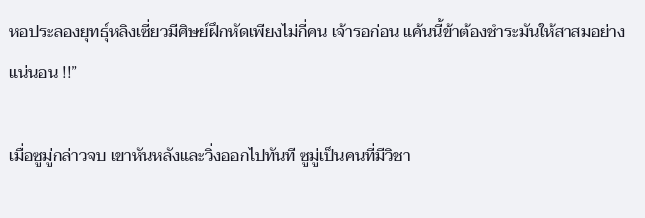หอประลองยุทธุ์หลิงเซี่ยวมีศิษย์ฝึกหัดเพียงไม่กี่คน เจ้ารอก่อน แค้นนี้ข้าต้องชำระมันให้สาสมอย่างแน่นอน !!”

เมื่อซูมู่กล่าวจบ เขาหันหลังและวิ่งออกไปทันที ซูมู่เป็นคนที่มีวิชา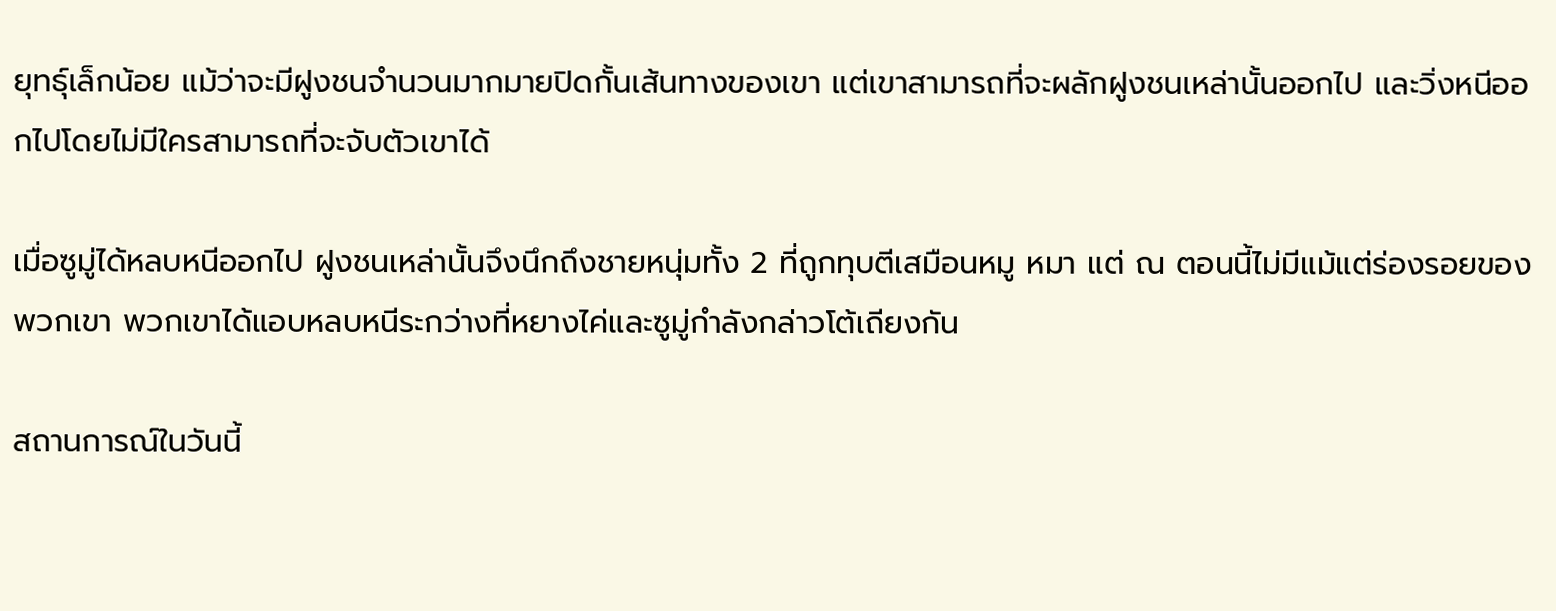ยุทธุ์เล็กน้อย แม้ว่าจะมีฝูงชนจำนวนมากมายปิดกั้นเส้นทางของเขา แต่เขาสามารถที่จะผลักฝูงชนเหล่านั้นออกไป และวิ่งหนีออกไปโดยไม่มีใครสามารถที่จะจับตัวเขาได้

เมื่อซูมู่ได้หลบหนีออกไป ฝูงชนเหล่านั้นจึงนึกถึงชายหนุ่มทั้ง 2 ที่ถูกทุบตีเสมือนหมู หมา แต่ ณ ตอนนี้ไม่มีแม้แต่ร่องรอยของพวกเขา พวกเขาได้แอบหลบหนีระกว่างที่หยางไค่และซูมู่กำลังกล่าวโต้เถียงกัน

สถานการณ์ในวันนี้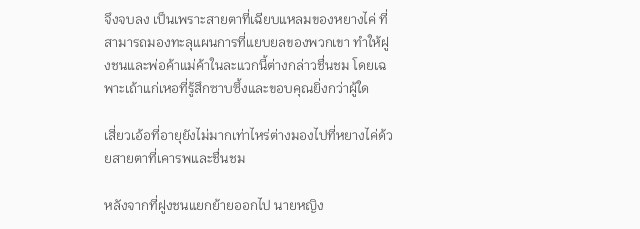จึงจบลง เป็นเพราะสายตาที่เฉียบแหลมของหยางไค่ ที่สามารถมองทะลุแผนการที่แยบยลของพวกเขา ทำให้ฝูงชนและพ่อค้าแม่ค้าในละแวกนี้ต่างกล่าวชื่นชม โดยเฉพาะเถ้าแก่เหอที่รู้สึกซาบซึ้งและขอบคุณยิ่งกว่าผู้ใด

เสี่ยวเอ้อที่อายุยังไม่มากเท่าไหร่ต่างมองไปที่หยางไค่ด้วยสายตาที่เคารพและชื่นชม

หลังจากที่ฝูงชนแยกย้ายออกไป นายหญิง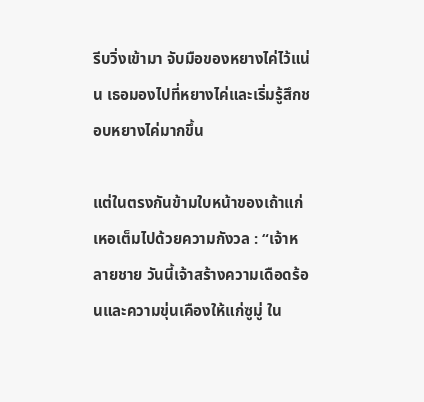รีบวิ่งเข้ามา จับมือของหยางไค่ไว้แน่น เธอมองไปที่หยางไค่และเริ่มรู้สึกชอบหยางไค่มากขึ้น

แต่ในตรงกันข้ามใบหน้าของเถ้าแก่เหอเต็มไปด้วยความกังวล : “เจ้าหลายชาย วันนี้เจ้าสร้างความเดือดร้อนและความขุ่นเคืองให้แก่ซูมู่ ใน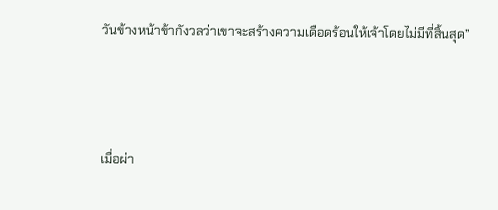วันข้างหน้าข้ากังวลว่าเขาจะสร้างความเดือดร้อนให้เจ้าโดยไม่มีที่สิ้นสุด”



เมื่อผ่า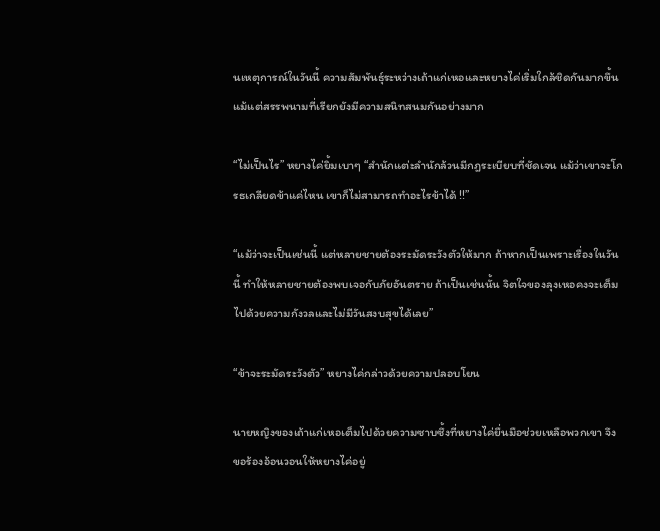นเหตุการณ์ในวันนี้ ความสัมพันธุ์ระหว่างเถ้าแก่เหอและหยางไค่เริ่มใกล้ชิดกันมากขึ้น แม้แต่สรรพนามที่เรียกยังมีความสนิทสนมกันอย่างมาก

“ไม่เป็นไร” หยางไค่ยิ้มเบาๆ “สำนักแต่ะลำนักล้วนมีกฎระเบียบที่ชัดเจน แม้ว่าเขาจะโกรธเกลียดข้าแค่ไหน เขาก็ไม่สามารถทำอะไรข้าได้ !!”

“แม้ว่าจะเป็นเช่นนี้ แต่หลายชายต้องระมัดระวังตัวให้มาก ถ้าหากเป็นเพราะเรื่องในวันนี้ ทำให้หลายชายต้องพบเจอกับภัยอันตราย ถ้าเป็นเช่นนั้น จิตใจของลุงเหอคงจะเต็มไปด้วยความกังวลและไม่มีวันสงบสุขได้เลย”

“ข้าจะระมัดระวังตัว” หยางไค่กล่าวด้วยความปลอบโยน

นายหญิงของเถ้าแก่เหอเต็มไปด้วยความซาบซึ้งที่หยางไค่ยื่นมือช่วยเหลือพวกเขา จึงขอร้องอ้อนวอนให้หยางไค่อยู่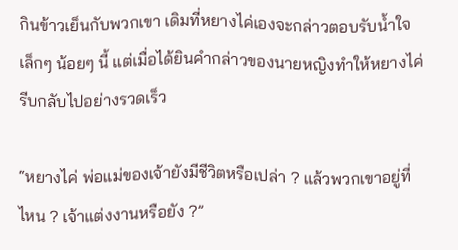กินข้าวเย็นกับพวกเขา เดิมที่หยางไค่เองจะกล่าวตอบรับน้ำใจเล็กๆ น้อยๆ นี้ แต่เมื่อได้ยินคำกล่าวของนายหญิงทำให้หยางไค่รีบกลับไปอย่างรวดเร็ว

“หยางไค่ พ่อแม่ของเจ้ายังมีชีวิตหรือเปล่า ? แล้วพวกเขาอยู่ที่ไหน ? เจ้าแต่งงานหรือยัง ?”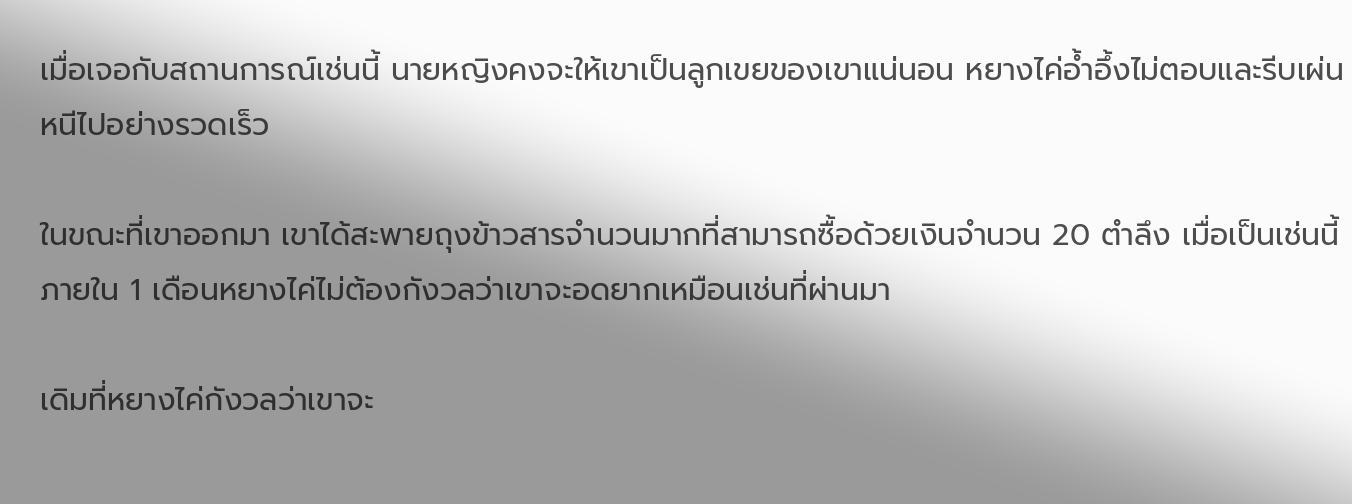เมื่อเจอกับสถานการณ์เช่นนี้ นายหญิงคงจะให้เขาเป็นลูกเขยของเขาแน่นอน หยางไค่อ้ำอึ้งไม่ตอบและรีบเผ่นหนีไปอย่างรวดเร็ว

ในขณะที่เขาออกมา เขาได้สะพายถุงข้าวสารจำนวนมากที่สามารถซื้อด้วยเงินจำนวน 20 ตำลึง เมื่อเป็นเช่นนี้ ภายใน 1 เดือนหยางไค่ไม่ต้องกังวลว่าเขาจะอดยากเหมือนเช่นที่ผ่านมา

เดิมที่หยางไค่กังวลว่าเขาจะ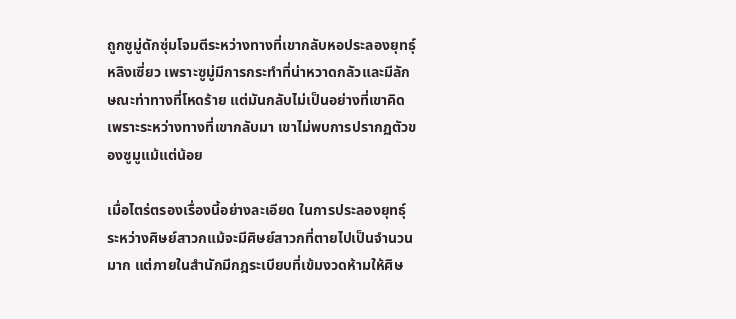ถูกซูมู่ดักซุ่มโจมตีระหว่างทางที่เขากลับหอประลองยุทธุ์หลิงเซี่ยว เพราะซูมู่มีการกระทำที่น่าหวาดกลัวและมีลักษณะท่าทางที่โหดร้าย แต่มันกลับไม่เป็นอย่างที่เขาคิด เพราะระหว่างทางที่เขากลับมา เขาไม่พบการปรากฏตัวของซูมูแม้แต่น้อย

เมื่อไตร่ตรองเรื่องนี้อย่างละเอียด ในการประลองยุทธุ์ระหว่างศิษย์สาวกแม้จะมีศิษย์สาวกที่ตายไปเป็นจำนวนมาก แต่ภายในสำนักมีกฎระเบียบที่เข้มงวดห้ามให้ศิษ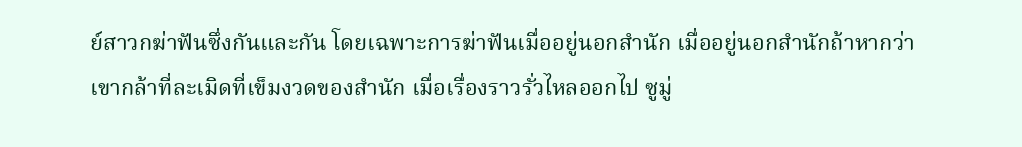ย์สาวกฆ่าฟันซึ่งกันและกัน โดยเฉพาะการฆ่าฟันเมื่ออยู่นอกสำนัก เมื่ออยู่นอกสำนักถ้าหากว่าเขากล้าที่ละเมิดที่เข็มงวดของสำนัก เมื่อเรื่องราวรั่วไหลออกไป ซูมู่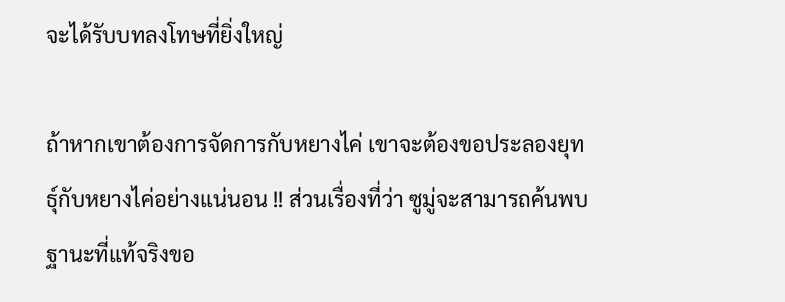จะได้รับบทลงโทษที่ยิ่งใหญ่

ถ้าหากเขาต้องการจัดการกับหยางไค่ เขาจะต้องขอประลองยุทธุ์กับหยางไค่อย่างแน่นอน !! ส่วนเรื่องที่ว่า ซูมู่จะสามารถค้นพบฐานะที่แท้จริงขอ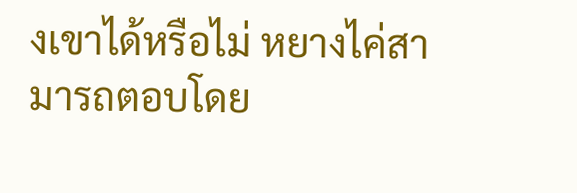งเขาได้หรือไม่ หยางไค่สามารถตอบโดย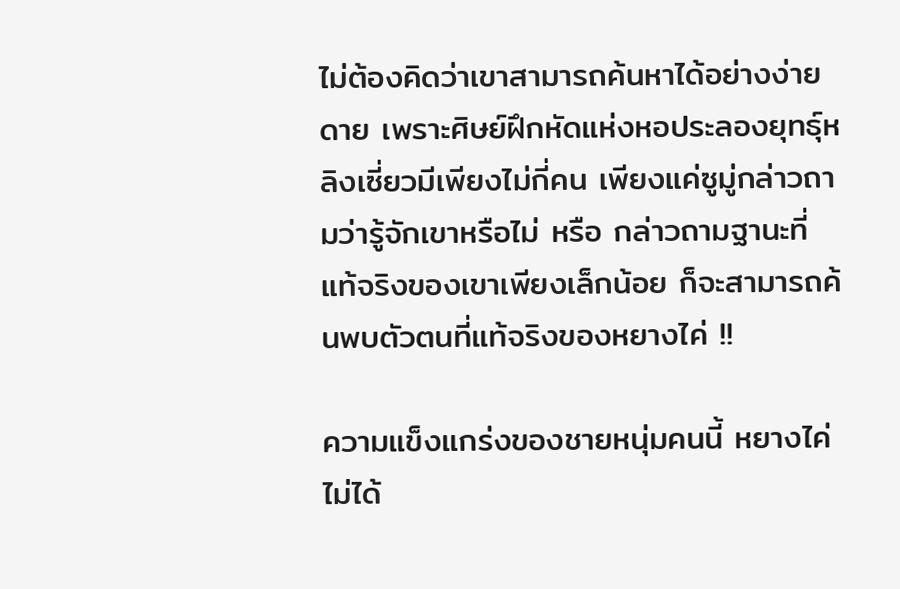ไม่ต้องคิดว่าเขาสามารถค้นหาได้อย่างง่ายดาย เพราะศิษย์ฝึกหัดแห่งหอประลองยุทธุ์หลิงเซี่ยวมีเพียงไม่กี่คน เพียงแค่ซูมู่กล่าวถามว่ารู้จักเขาหรือไม่ หรือ กล่าวถามฐานะที่แท้จริงของเขาเพียงเล็กน้อย ก็จะสามารถค้นพบตัวตนที่แท้จริงของหยางไค่ !!

ความแข็งแกร่งของชายหนุ่มคนนี้ หยางไค่ไม่ได้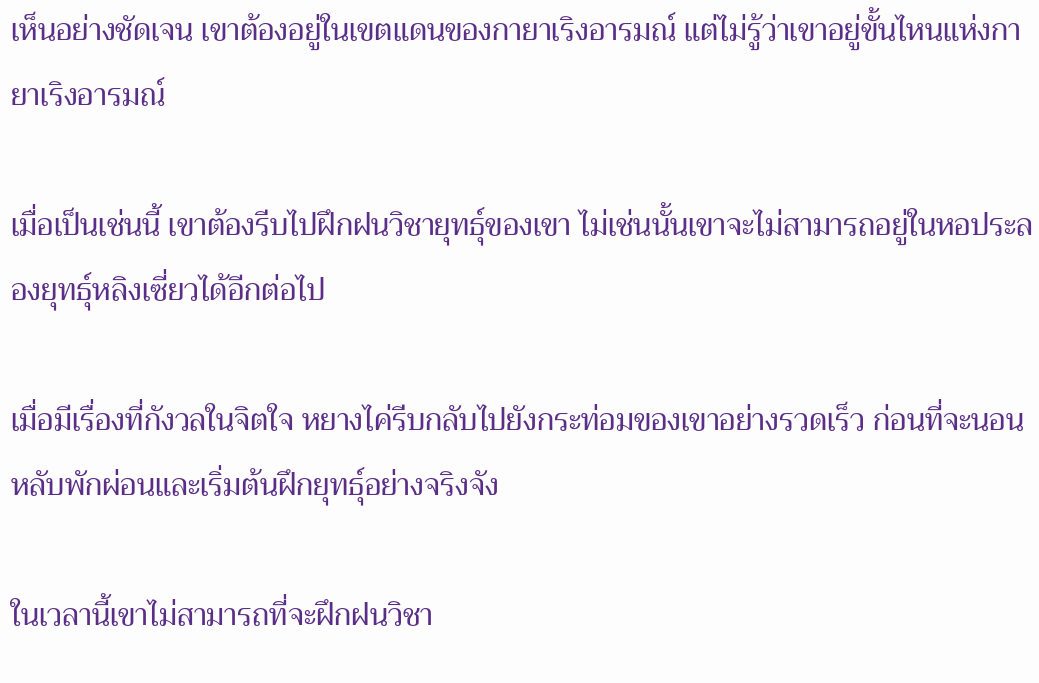เห็นอย่างชัดเจน เขาต้องอยู่ในเขตแดนของกายาเริงอารมณ์ แต่ไม่รู้ว่าเขาอยู่ขั้นไหนแห่งกายาเริงอารมณ์

เมื่อเป็นเช่นนี้ เขาต้องรีบไปฝึกฝนวิชายุทธุ์ของเขา ไม่เช่นนั้นเขาจะไม่สามารถอยู่ในหอประลองยุทธุ์หลิงเซี่ยวได้อีกต่อไป

เมื่อมีเรื่องที่กังวลในจิตใจ หยางไค่รีบกลับไปยังกระท่อมของเขาอย่างรวดเร็ว ก่อนที่จะนอนหลับพักผ่อนและเริ่มต้นฝึกยุทธุ์อย่างจริงจัง

ในเวลานี้เขาไม่สามารถที่จะฝึกฝนวิชา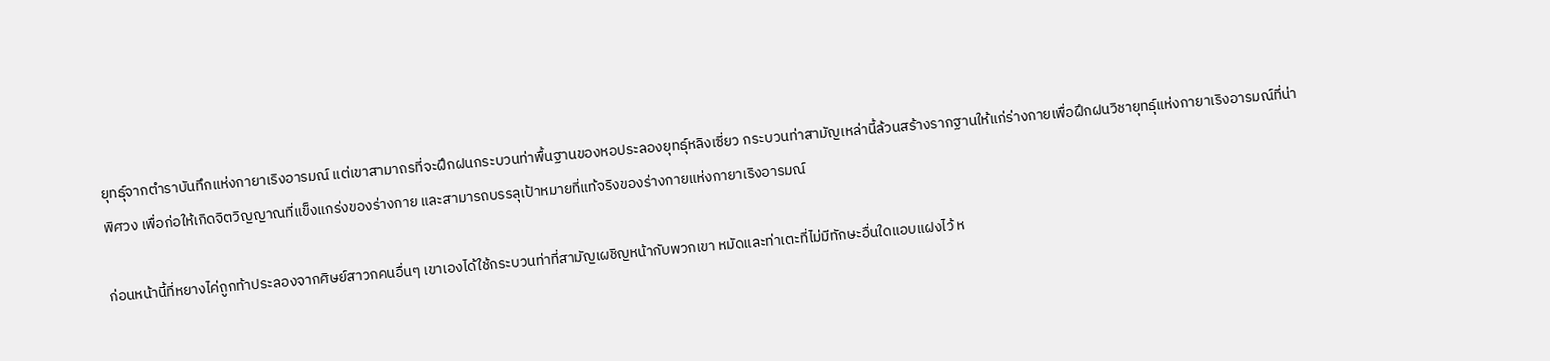ยุทธุ์จากตำราบันทึกแห่งกายาเริงอารมณ์ แต่เขาสามาถรที่จะฝึกฝนกระบวนท่าพื้นฐานของหอประลองยุทธุ์หลิงเซี่ยว กระบวนท่าสามัญเหล่านี้ล้วนสร้างรากฐานให้แก่ร่างกายเพื่อฝึกฝนวิชายุทธุ์แห่งกายาเริงอารมณ์ที่น่าพิศวง เพื่อก่อให้เกิดจิตวิญญาณที่แข็งแกร่งของร่างกาย และสามารถบรรลุเป้าหมายที่แท้จริงของร่างกายแห่งกายาเริงอารมณ์

ก่อนหน้านี้ที่หยางไค่ถูกท้าประลองจากศิษย์สาวกคนอื่นๆ เขาเองได้ใช้กระบวนท่าที่สามัญเผชิญหน้ากับพวกเขา หมัดและท่าเตะที่ไม่มีทักษะอื่นใดแอบแฝงไว้ ห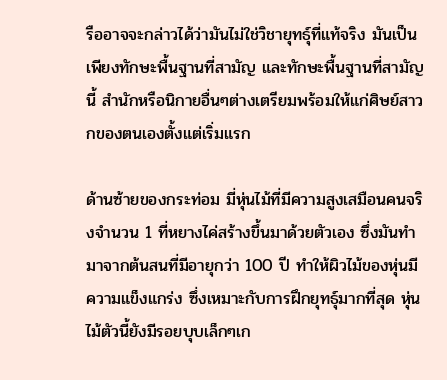รืออาจจะกล่าวได้ว่ามันไม่ใช่วิชายุทธุ์ที่แท้จริง มันเป็นเพียงทักษะพื้นฐานที่สามัญ และทักษะพื้นฐานที่สามัญนี้ สำนักหรือนิกายอื่นๆต่างเตรียมพร้อมให้แก่ศิษย์สาวกของตนเองตั้งแต่เริ่มแรก

ด้านซ้ายของกระท่อม มี่หุ่นไม้ที่มีความสูงเสมือนคนจริงจำนวน 1 ที่หยางไค่สร้างขึ้นมาด้วยตัวเอง ซึ่งมันทำมาจากต้นสนที่มีอายุกว่า 100 ปี ทำให้ผิวไม้ของหุ่นมีความแข็งแกร่ง ซึ่งเหมาะกับการฝึกยุทธุ์มากที่สุด หุ่นไม้ตัวนี้ยังมีรอยบุบเล็กๆเก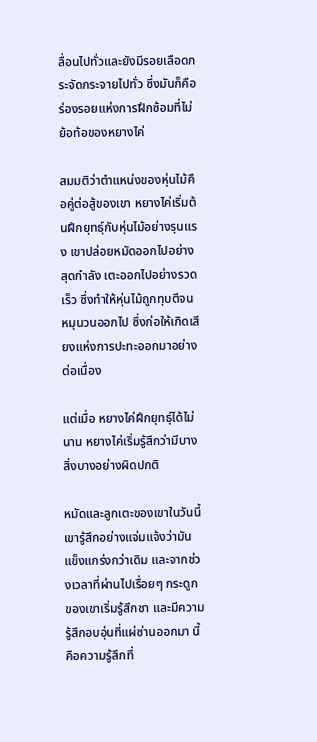ลื่อนไปทั่วและยังมีรอยเลือดกระจัดกระจายไปทั่ว ซึ่งมันก็คือร่องรอยแห่งการฝึกซ้อมที่ไม่ย้อท้อของหยางไค่

สมมติว่าตำแหน่งของหุ่นไม้คือคู่ต่อสู้ของเขา หยางไค่เริ่มต้นฝึกยุทธุ์กับหุ่นไม้อย่างรุนแรง เขาปล่อยหมัดออกไปอย่างสุดกำลัง เตะออกไปอย่างรวดเร็ว ซึ่งทำให้หุ่นไม้ถูกทุบตีจนหมุนวนออกไป ซึ่งก่อให้เกิดเสียงแห่งการปะทะออกมาอย่างต่อเนื่อง

แต่เมื่อ หยางไค่ฝึกยุทธุ์ได้ไม่นาน หยางไค่เริ่มรู้สึกว่ามีบางสิ่งบางอย่างผิดปกติ

หมัดและลูกเตะของเขาในวันนี้ เขารู้สึกอย่างแจ่มแจ้งว่ามันแข็งแกร่งกว่าเดิม และจากช่วงเวลาที่ผ่านไปเรื่อยๆ กระดูกของเขาเริ่มรู้สึกชา และมีความรู้สึกอบอุ่นที่แผ่ซ่านออกมา นี้คือความรู้สึกที่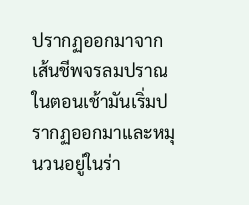ปรากฏออกมาจากเส้นชีพจรลมปราณ ในตอนเช้ามันเริ่มปรากฏออกมาและหมุนวนอยู่ในร่า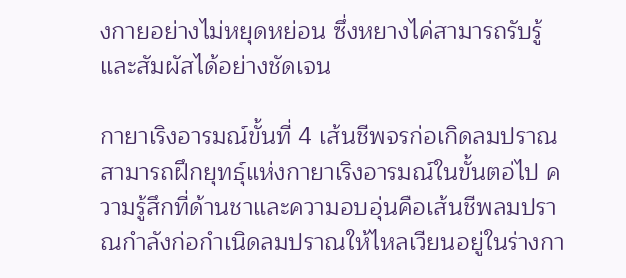งกายอย่างไม่หยุดหย่อน ซึ่งหยางไค่สามารถรับรู้และสัมผัสได้อย่างชัดเจน

กายาเริงอารมณ์ขั้นที่ 4 เส้นชีพจรก่อเกิดลมปราณ สามารถฝึกยุทธุ์แห่งกายาเริงอารมณ์ในขั้นตอ่ไป ความรู้สึกที่ด้านชาและความอบอุ่นคือเส้นชีพลมปราณกำลังก่อกำเนิดลมปราณให้ไหลเวียนอยู่ในร่างกา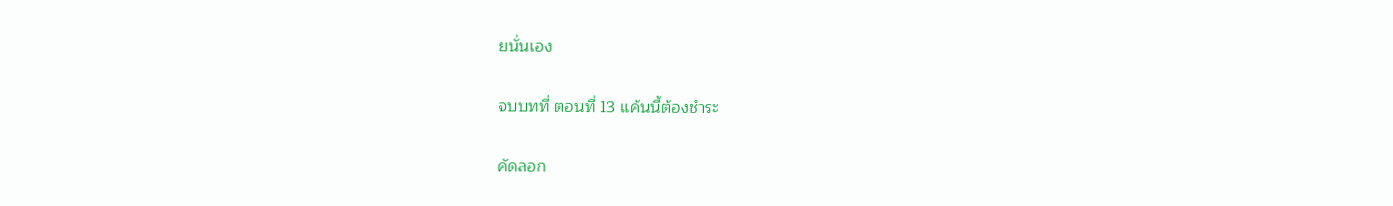ยนั่นเอง

จบบทที่ ตอนที่ 13 แค้นนี้ต้องชำระ

คัดลอก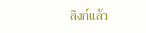ลิงก์แล้ว